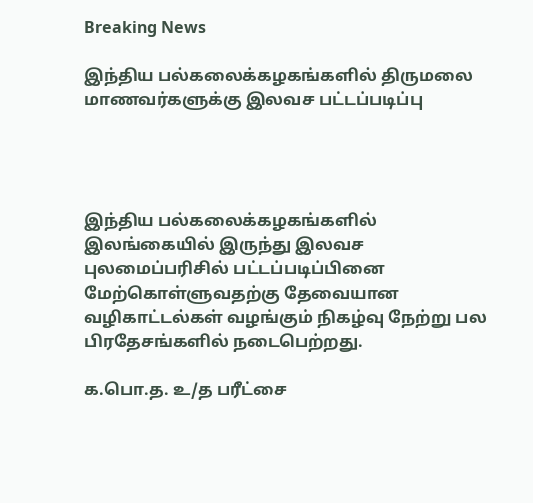Breaking News

இந்திய பல்கலைக்கழகங்களில் திருமலை மாணவர்களுக்கு இலவச பட்டப்படிப்பு




இந்திய பல்கலைக்கழகங்களில் இலங்கையில் இருந்து இலவச புலமைப்பரிசில் பட்டப்படிப்பினை மேற்கொள்ளுவதற்கு தேவையான வழிகாட்டல்கள் வழங்கும் நிகழ்வு நேற்று பல பிரதேசங்களில் நடைபெற்றது.

க.பொ.த. உ/த பரீட்சை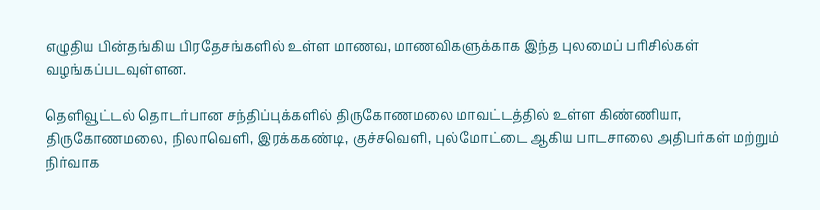எழுதிய பின்தங்கிய பிரதேசங்களில் உள்ள மாணவ, மாணவிகளுக்காக இந்த புலமைப் பரிசில்கள் வழங்கப்படவுள்ளன.

தெளிவூட்டல் தொடர்பான சந்திப்புக்களில் திருகோணமலை மாவட்டத்தில் உள்ள கிண்ணியா, திருகோணமலை, நிலாவெளி, இரக்ககண்டி, குச்சவெளி, புல்மோட்டை ஆகிய பாடசாலை அதிபர்கள் மற்றும் நிர்வாக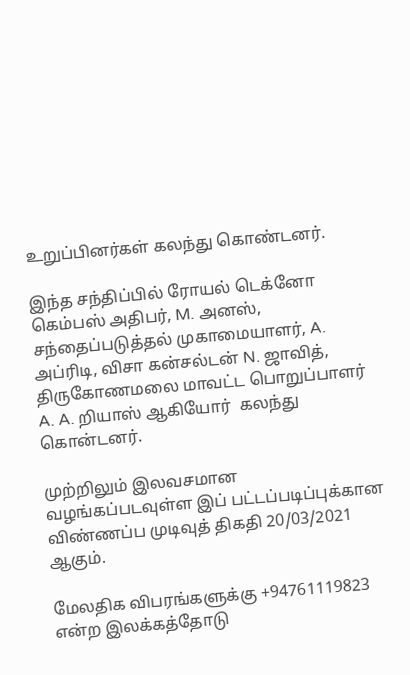உறுப்பினர்கள் கலந்து கொண்டனர்.

இந்த சந்திப்பில் ரோயல் டெக்னோ கெம்பஸ் அதிபர், M. அனஸ், சந்தைப்படுத்தல் முகாமையாளர், A. அப்ரிடி, விசா கன்சல்டன் N. ஜாவித், திருகோணமலை மாவட்ட பொறுப்பாளர் A. A. றியாஸ் ஆகியோர்  கலந்து கொன்டனர்.

முற்றிலும் இலவசமான வழங்கப்படவுள்ள இப் பட்டப்படிப்புக்கான விண்ணப்ப முடிவுத் திகதி 20/03/2021 ஆகும்.

மேலதிக விபரங்களுக்கு +94761119823 என்ற இலக்கத்தோடு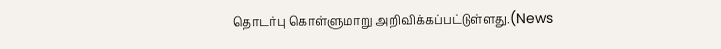தொடர்பு கொள்ளுமாறு அறிவிக்கப்பட்டுள்ளது.(News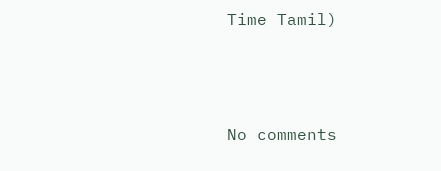Time Tamil)





No comments